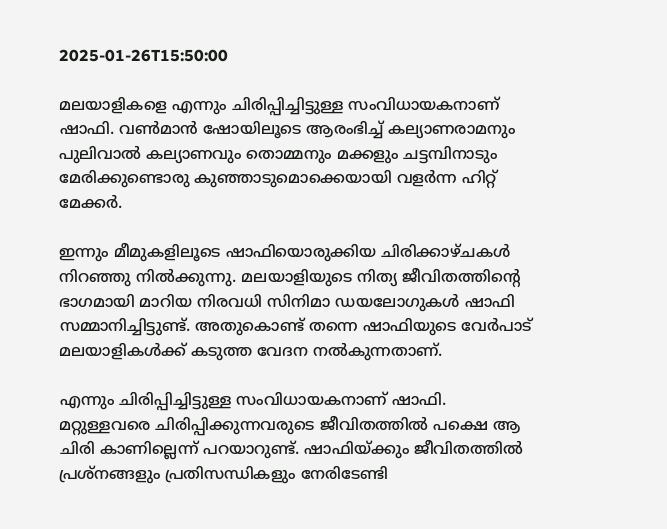2025-01-26T15:50:00

മലയാളികളെ എന്നും ചിരിപ്പിച്ചിട്ടുള്ള സംവിധായകനാണ് ഷാഫി. വണ്‍മാന്‍ ഷോയിലൂടെ ആരംഭിച്ച് കല്യാണരാമനും പുലിവാല്‍ കല്യാണവും തൊമ്മനും മക്കളും ചട്ടമ്പിനാടും മേരിക്കുണ്ടൊരു കുഞ്ഞാടുമൊക്കെയായി വളര്‍ന്ന ഹിറ്റ് മേക്കര്‍.

ഇന്നും മീമുകളിലൂടെ ഷാഫിയൊരുക്കിയ ചിരിക്കാഴ്ചകള്‍ നിറഞ്ഞു നില്‍ക്കുന്നു. മലയാളിയുടെ നിത്യ ജീവിതത്തിന്റെ ഭാഗമായി മാറിയ നിരവധി സിനിമാ ഡയലോഗുകള്‍ ഷാഫി സമ്മാനിച്ചിട്ടുണ്ട്. അതുകൊണ്ട് തന്നെ ഷാഫിയുടെ വേര്‍പാട് മലയാളികള്‍ക്ക് കടുത്ത വേദന നല്‍കുന്നതാണ്.

എന്നും ചിരിപ്പിച്ചിട്ടുള്ള സംവിധായകനാണ് ഷാഫി. മറ്റുള്ളവരെ ചിരിപ്പിക്കുന്നവരുടെ ജീവിതത്തില്‍ പക്ഷെ ആ ചിരി കാണില്ലെന്ന് പറയാറുണ്ട്. ഷാഫിയ്ക്കും ജീവിതത്തില്‍ പ്രശ്‌നങ്ങളും പ്രതിസന്ധികളും നേരിടേണ്ടി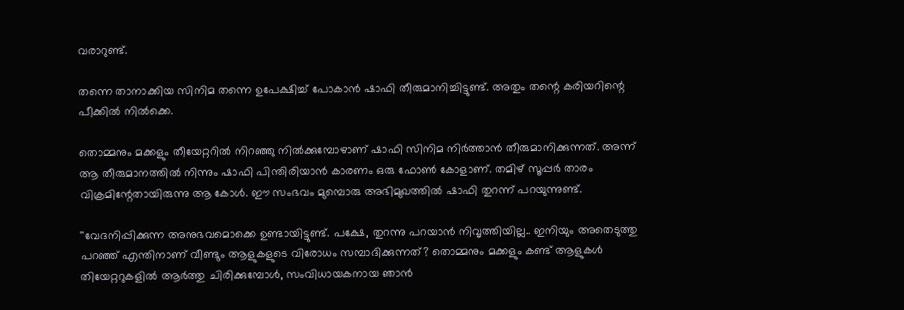വരാറുണ്ട്.

തന്നെ താനാക്കിയ സിനിമ തന്നെ ഉപേക്ഷിച്ച് പോകാന്‍ ഷാഫി തീരുമാനിച്ചിട്ടുണ്ട്. അതും തന്റെ കരിയറിന്റെ പീക്കില്‍ നില്‍ക്കെ.

തൊമ്മനും മക്കളും തീയേറ്ററില്‍ നിറഞ്ഞു നില്‍ക്കുമ്പോഴാണ് ഷാഫി സിനിമ നിര്‍ത്താന്‍ തീരുമാനിക്കുന്നത്. അന്ന് ആ തീരുമാനത്തില്‍ നിന്നും ഷാഫി പിന്തിരിയാന്‍ കാരണം ഒരു ഫോണ്‍ കോളാണ്. തമിഴ് സൂപ്പര്‍ താരം വിക്രമിന്റേതായിരുന്നു ആ കോള്‍. ഈ സംഭവം മുമ്പൊരു അഭിമുഖത്തില്‍ ഷാഫി തുറന്ന് പറയുന്നുണ്ട്.

''വേദനിപ്പിക്കുന്ന അനുഭവമൊക്കെ ഉണ്ടായിട്ടുണ്ട്. പക്ഷേ, തുറന്നു പറയാന്‍ നിവൃത്തിയില്ല.. ഇനിയും അതെടുത്തു പറഞ്ഞ് എന്തിനാണ് വീണ്ടും ആളുകളുടെ വിരോധം സമ്പാദിക്കുന്നത്? തൊമ്മനും മക്കളും കണ്ട് ആളുകള്‍ തിയേറ്ററുകളില്‍ ആര്‍ത്തു ചിരിക്കുമ്പോള്‍, സംവിധായകനായ ഞാന്‍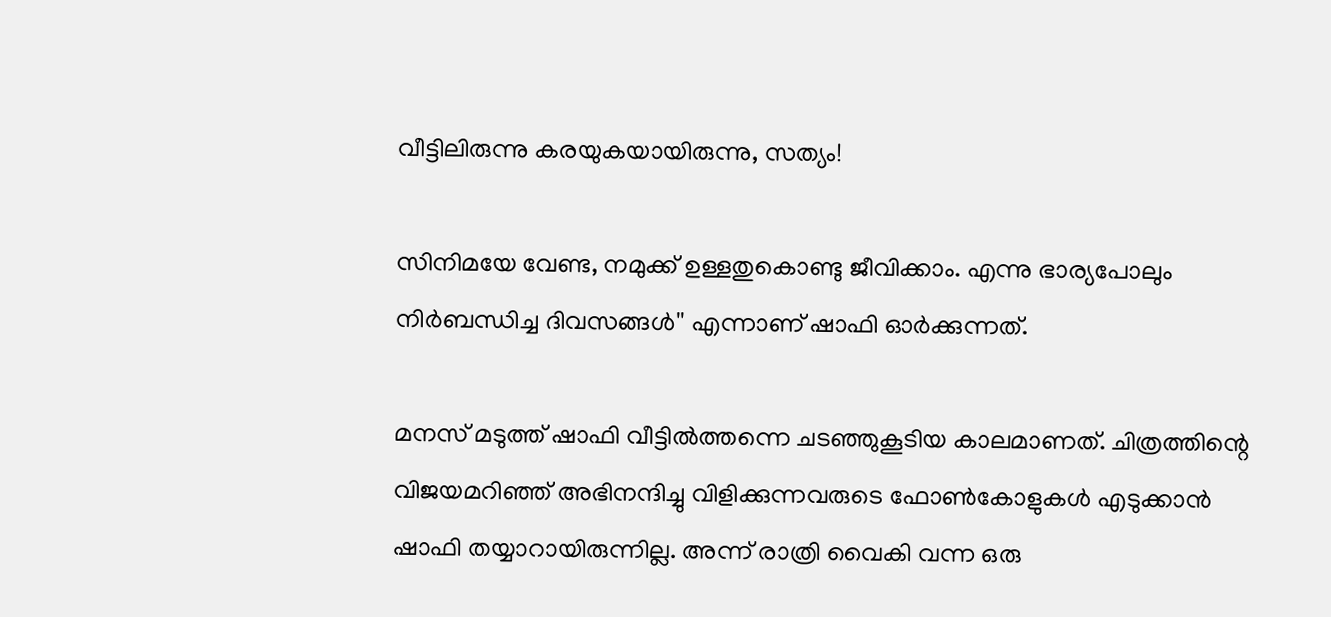വീട്ടിലിരുന്നു കരയുകയായിരുന്നു, സത്യം!

സിനിമയേ വേണ്ട, നമുക്ക് ഉള്ളതുകൊണ്ടു ജീവിക്കാം. എന്നു ഭാര്യപോലും നിര്‍ബന്ധിച്ച ദിവസങ്ങള്‍'' എന്നാണ് ഷാഫി ഓര്‍ക്കുന്നത്.

മനസ് മടുത്ത് ഷാഫി വീട്ടില്‍ത്തന്നെ ചടഞ്ഞുകൂടിയ കാലമാണത്. ചിത്രത്തിന്റെ വിജയമറിഞ്ഞ് അഭിനന്ദിച്ചു വിളിക്കുന്നവരുടെ ഫോണ്‍കോളുകള്‍ എടുക്കാന്‍ ഷാഫി തയ്യാറായിരുന്നില്ല. അന്ന് രാത്രി വൈകി വന്ന ഒരു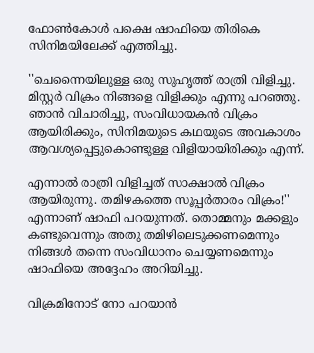ഫോണ്‍കോള്‍ പക്ഷെ ഷാഫിയെ തിരികെ സിനിമയിലേക്ക് എത്തിച്ചു.

''ചെന്നൈയിലുള്ള ഒരു സുഹൃത്ത് രാത്രി വിളിച്ചു. മിസ്റ്റര്‍ വിക്രം നിങ്ങളെ വിളിക്കും എന്നു പറഞ്ഞു. ഞാന്‍ വിചാരിച്ചു, സംവിധായകന്‍ വിക്രം ആയിരിക്കും, സിനിമയുടെ കഥയുടെ അവകാശം ആവശ്യപ്പെട്ടുകൊണ്ടുള്ള വിളിയായിരിക്കും എന്ന്.

എന്നാല്‍ രാത്രി വിളിച്ചത് സാക്ഷാല്‍ വിക്രം ആയിരുന്നു. തമിഴകത്തെ സൂപ്പര്‍താരം വിക്രം!'' എന്നാണ് ഷാഫി പറയുന്നത്. തൊമ്മനും മക്കളും കണ്ടുവെന്നും അതു തമിഴിലെടുക്കണമെന്നും നിങ്ങള്‍ തന്നെ സംവിധാനം ചെയ്യണമെന്നും ഷാഫിയെ അദ്ദേഹം അറിയിച്ചു.

വിക്രമിനോട് നോ പറയാന്‍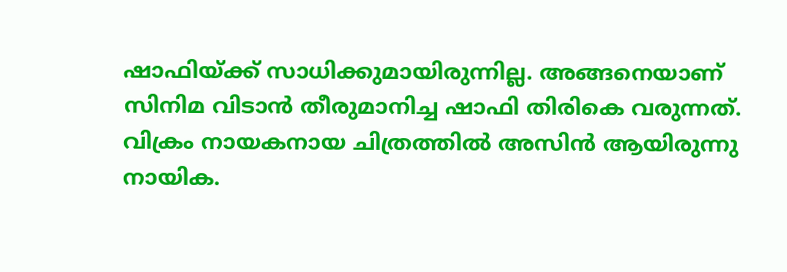ഷാഫിയ്ക്ക് സാധിക്കുമായിരുന്നില്ല. അങ്ങനെയാണ് സിനിമ വിടാന്‍ തീരുമാനിച്ച ഷാഫി തിരികെ വരുന്നത്. വിക്രം നായകനായ ചിത്രത്തില്‍ അസിന്‍ ആയിരുന്നു നായിക.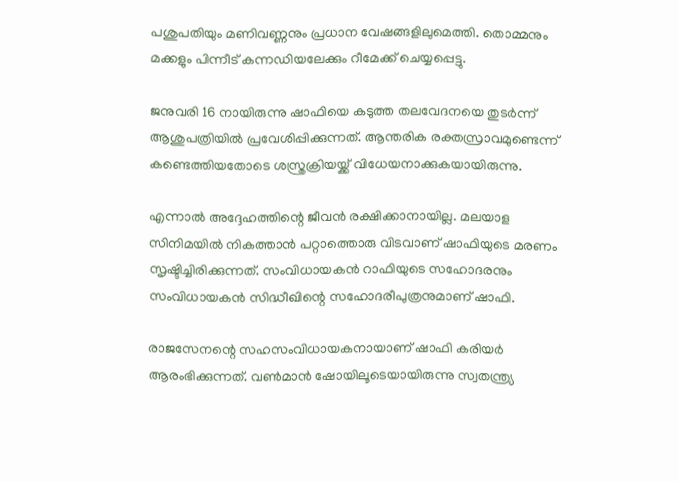പശുപതിയും മണിവണ്ണനും പ്രധാന വേഷങ്ങളിലുമെത്തി. തൊമ്മനും മക്കളും പിന്നീട് കന്നഡിയലേക്കും റീമേക്ക് ചെയ്യപ്പെട്ടു.

ജനുവരി 16 നായിരുന്നു ഷാഫിയെ കടുത്ത തലവേദനയെ തുടര്‍ന്ന് ആശുപത്രിയില്‍ പ്രവേശിപ്പിക്കുന്നത്. ആന്തരിക രക്തസ്രാവമുണ്ടെന്ന് കണ്ടെത്തിയതോടെ ശസ്ത്രക്രിയയ്ക്ക് വിധേയനാക്കുകയായിരുന്നു.

എന്നാല്‍ അദ്ദേഹത്തിന്റെ ജീവന്‍ രക്ഷിക്കാനായില്ല. മലയാള സിനിമയില്‍ നികത്താന്‍ പറ്റാത്തൊരു വിടവാണ് ഷാഫിയുടെ മരണം സൃഷ്ടിച്ചിരിക്കുന്നത്. സംവിധായകന്‍ റാഫിയുടെ സഹോദരനും സംവിധായകന്‍ സിദ്ധീഖിന്റെ സഹോദരീപുത്രനുമാണ് ഷാഫി.

രാജസേനന്റെ സഹസംവിധായകനായാണ് ഷാഫി കരിയര്‍ ആരംഭിക്കുന്നത്. വണ്‍മാന്‍ ഷോയിലൂടെയായിരുന്നു സ്വതന്ത്ര്യ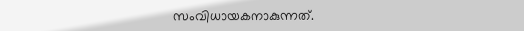സംവിധായകനാകുന്നത്.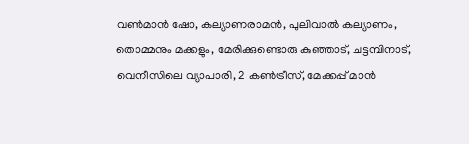വണ്‍മാന്‍ ഷോ, കല്യാണരാമന്‍, പുലിവാല്‍ കല്യാണം, തൊമ്മനും മക്കളും, മേരിക്കുണ്ടൊരു കുഞ്ഞാട്, ചട്ടമ്പിനാട്, വെനീസിലെ വ്യാപാരി, 2 കണ്‍ട്രീസ്, മേക്കപ്പ് മാന്‍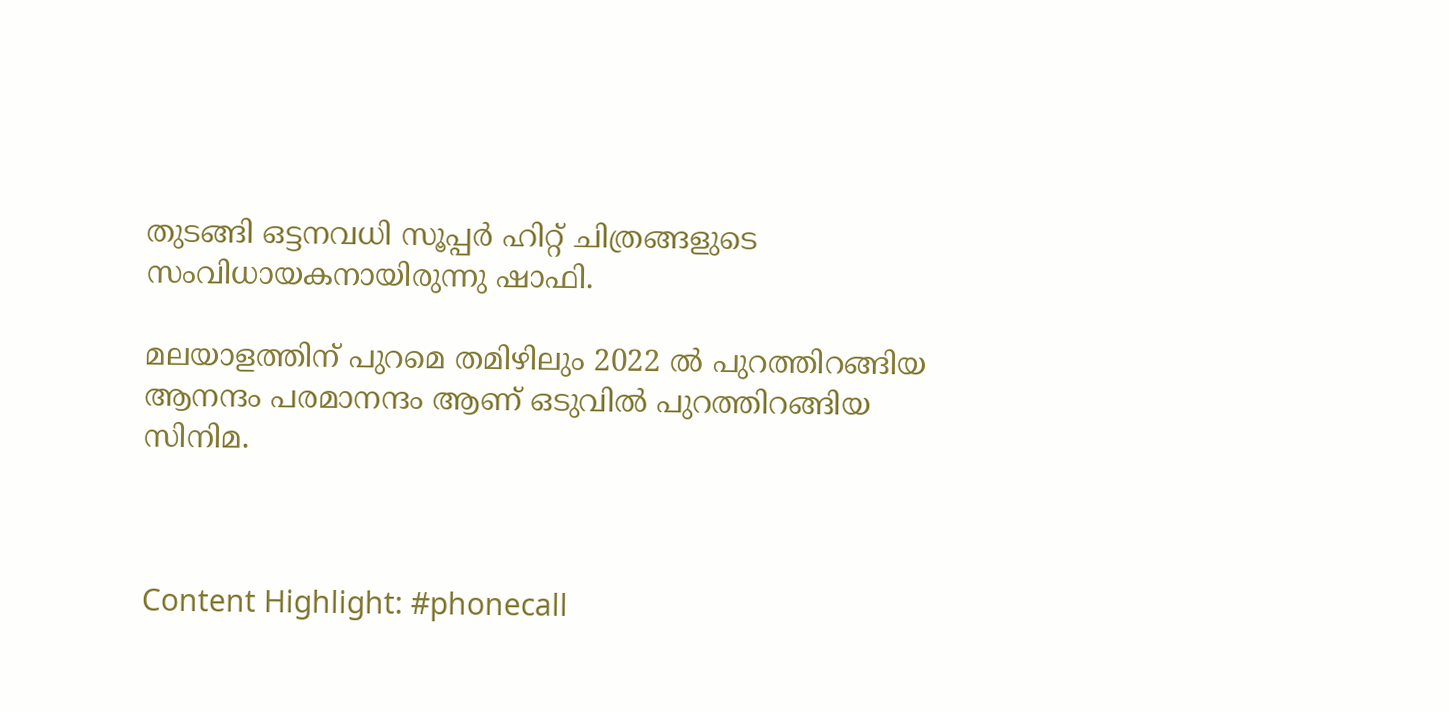തുടങ്ങി ഒട്ടനവധി സൂപ്പര്‍ ഹിറ്റ് ചിത്രങ്ങളുടെ സംവിധായകനായിരുന്നു ഷാഫി.

മലയാളത്തിന് പുറമെ തമിഴിലും 2022 ല്‍ പുറത്തിറങ്ങിയ ആനന്ദം പരമാനന്ദം ആണ് ഒടുവില്‍ പുറത്തിറങ്ങിയ സിനിമ.



Content Highlight: #phonecall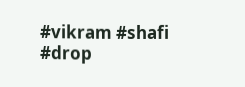#vikram #shafi #drop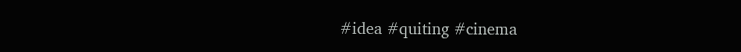#idea #quiting #cinema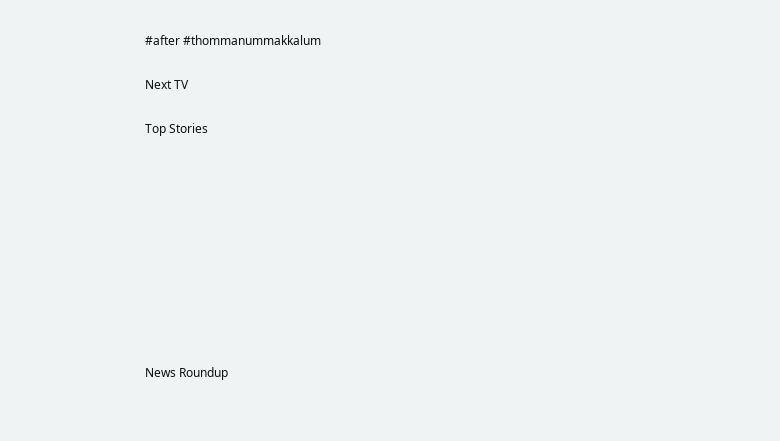#after #thommanummakkalum

Next TV

Top Stories










News Roundup